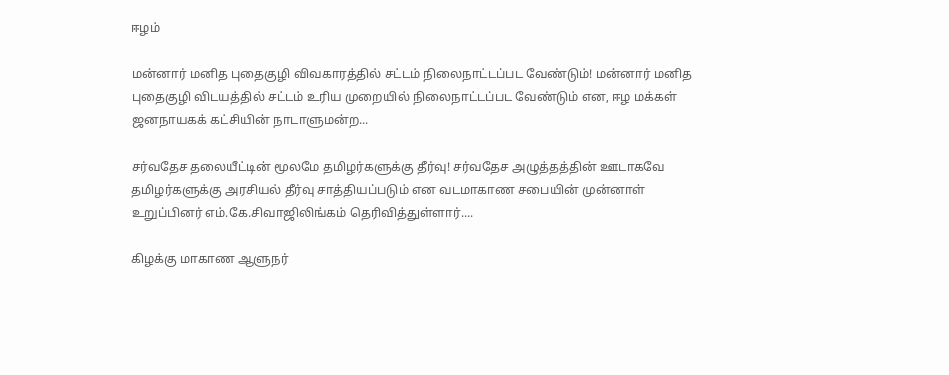ஈழம்

மன்னார் மனித புதைகுழி விவகாரத்தில் சட்டம் நிலைநாட்டப்பட வேண்டும்! மன்னார் மனித புதைகுழி விடயத்தில் சட்டம் உரிய முறையில் நிலைநாட்டப்பட வேண்டும் என, ஈழ மக்கள் ஜனநாயகக் கட்சியின் நாடாளுமன்ற...

சர்வதேச தலையீட்டின் மூலமே தமிழர்களுக்கு தீர்வு! சர்வதேச அழுத்தத்தின் ஊடாகவே தமிழர்களுக்கு அரசியல் தீர்வு சாத்தியப்படும் என வடமாகாண சபையின் முன்னாள் உறுப்பினர் எம்.கே.சிவாஜிலிங்கம் தெரிவித்துள்ளார்....

கிழக்கு மாகாண ஆளுநர்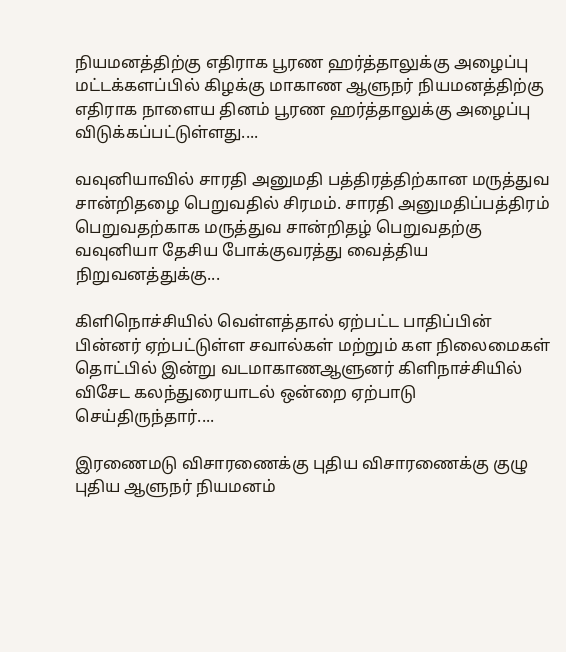நியமனத்திற்கு எதிராக பூரண ஹர்த்தாலுக்கு அழைப்பு மட்டக்களப்பில் கிழக்கு மாகாண ஆளுநர் நியமனத்திற்கு எதிராக நாளைய தினம் பூரண ஹர்த்தாலுக்கு அழைப்பு விடுக்கப்பட்டுள்ளது....

வவுனியாவில் சாரதி அனுமதி பத்திரத்திற்கான மருத்துவ சான்றிதழை பெறுவதில் சிரமம். சாரதி அனுமதிப்பத்திரம் பெறுவதற்காக மருத்துவ சான்றிதழ் பெறுவதற்கு வவுனியா தேசிய போக்குவரத்து வைத்திய நிறுவனத்துக்கு...

கிளிநொச்சியில் வெள்ளத்தால் ஏற்பட்ட பாதிப்பின் பின்னர் ஏற்பட்டுள்ள சவால்கள் மற்றும் கள நிலைமைகள் தொட்பில் இன்று வடமாகாணஆளுனர் கிளிநாச்சியில் விசேட கலந்துரையாடல் ஒன்றை ஏற்பாடு செய்திருந்தார்....

இரணைமடு விசாரணைக்கு புதிய விசாரணைக்கு குழு புதிய ஆளுநர் நியமனம்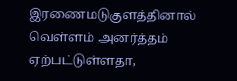இரணைமடுகுளத்தினால் வெள்ளம் அனர்த்தம் ஏற்பட்டுள்ளதா,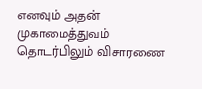எனவும் அதன் முகாமைத்துவம் தொடர்பிலும் விசாரணை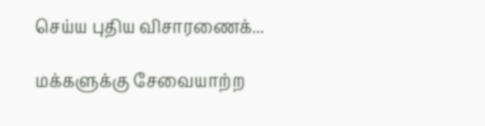செய்ய புதிய விசாரணைக்...

மக்களுக்கு சேவையாற்ற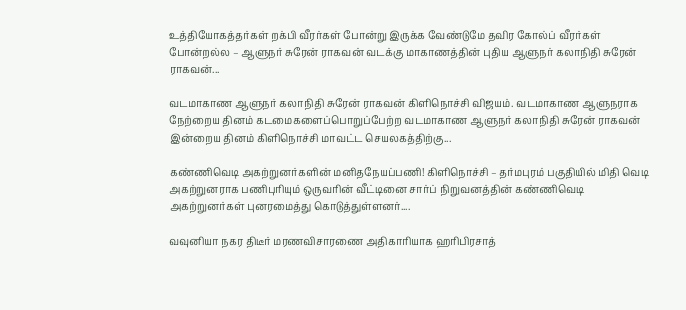உத்தியோகத்தர்கள் றக்பி வீரர்கள் போன்று இருக்க வேண்டுமே தவிர கோல்ப் வீரர்கள் போன்றல்ல – ஆளுநர் சுரேன் ராகவன் வடக்கு மாகாணத்தின் புதிய ஆளுநர் கலாநிதி சுரேன் ராகவன்...

வடமாகாண ஆளுநர் கலாநிதி சுரேன் ராகவன் கிளிநொச்சி விஜயம். வடமாகாண ஆளுநராக நேற்றைய தினம் கடமைகளைப்பொறுப்பேற்ற வடமாகாண ஆளுநர் கலாநிதி சுரேன் ராகவன் இன்றைய தினம் கிளிநொச்சி மாவட்ட செயலகத்திற்கு...

கண்ணிவெடி அகற்றுனர்களின் மனிதநேயப்பணி! கிளிநொச்சி – தர்மபுரம் பகுதியில் மிதி வெடி அகற்றுனராக பணிபுரியும் ஒருவரின் வீட்டினை சார்ப் நிறுவனத்தின் கண்ணிவெடி அகற்றுனர்கள் புனரமைத்து கொடுத்துள்ளனர்....

வவுனியா நகர திடீர் மரணவிசாரணை அதிகாரியாக ஹரிபிரசாத்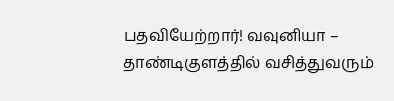பதவியேற்றார்! வவுனியா – தாண்டிகுளத்தில் வசித்துவரும்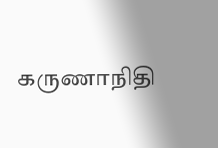கருணாநிதி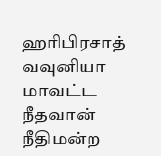ஹரிபிரசாத் வவுனியா மாவட்ட நீதவான் நீதிமன்ற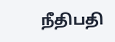நீதிபதி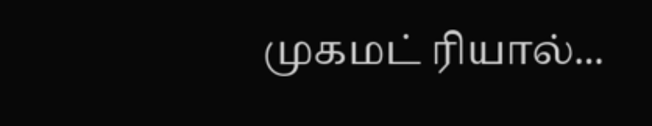முகமட் ரியால்...